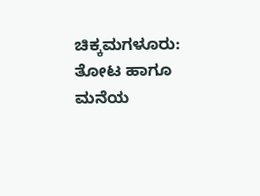ಚಿಕ್ಕಮಗಳೂರು: ತೋಟ ಹಾಗೂ ಮನೆಯ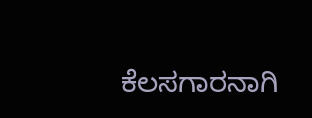ಕೆಲಸಗಾರನಾಗಿ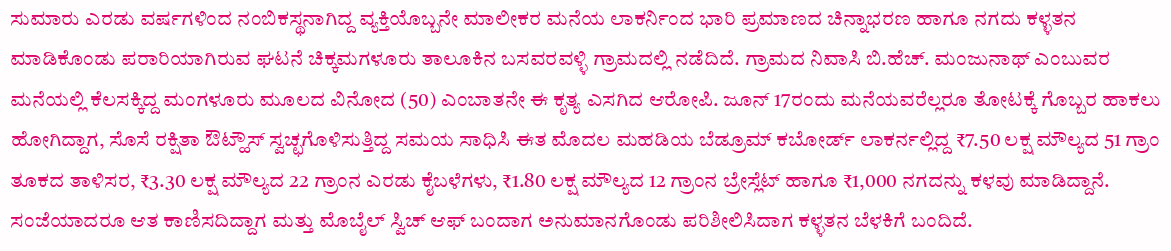ಸುಮಾರು ಎರಡು ವರ್ಷಗಳಿಂದ ನಂಬಿಕಸ್ಥನಾಗಿದ್ದ ವ್ಯಕ್ತಿಯೊಬ್ಬನೇ ಮಾಲೀಕರ ಮನೆಯ ಲಾಕರ್ನಿಂದ ಭಾರಿ ಪ್ರಮಾಣದ ಚಿನ್ನಾಭರಣ ಹಾಗೂ ನಗದು ಕಳ್ಳತನ ಮಾಡಿಕೊಂಡು ಪರಾರಿಯಾಗಿರುವ ಘಟನೆ ಚಿಕ್ಕಮಗಳೂರು ತಾಲೂಕಿನ ಬಸವರವಳ್ಳಿ ಗ್ರಾಮದಲ್ಲಿ ನಡೆದಿದೆ. ಗ್ರಾಮದ ನಿವಾಸಿ ಬಿ.ಹೆಚ್. ಮಂಜುನಾಥ್ ಎಂಬುವರ ಮನೆಯಲ್ಲಿ ಕೆಲಸಕ್ಕಿದ್ದ ಮಂಗಳೂರು ಮೂಲದ ವಿನೋದ (50) ಎಂಬಾತನೇ ಈ ಕೃತ್ಯ ಎಸಗಿದ ಆರೋಪಿ. ಜೂನ್ 17ರಂದು ಮನೆಯವರೆಲ್ಲರೂ ತೋಟಕ್ಕೆ ಗೊಬ್ಬರ ಹಾಕಲು ಹೋಗಿದ್ದಾಗ, ಸೊಸೆ ರಕ್ಷಿತಾ ಔಟ್ಹೌಸ್ ಸ್ವಚ್ಛಗೊಳಿಸುತ್ತಿದ್ದ ಸಮಯ ಸಾಧಿಸಿ ಈತ ಮೊದಲ ಮಹಡಿಯ ಬೆಡ್ರೂಮ್ ಕಬೋರ್ಡ್ ಲಾಕರ್ನಲ್ಲಿದ್ದ ₹7.50 ಲಕ್ಷ ಮೌಲ್ಯದ 51 ಗ್ರಾಂ ತೂಕದ ತಾಳಿಸರ, ₹3.30 ಲಕ್ಷ ಮೌಲ್ಯದ 22 ಗ್ರಾಂನ ಎರಡು ಕೈಬಳೆಗಳು, ₹1.80 ಲಕ್ಷ ಮೌಲ್ಯದ 12 ಗ್ರಾಂನ ಬ್ರೇಸ್ಲೆಟ್ ಹಾಗೂ ₹1,000 ನಗದನ್ನು ಕಳವು ಮಾಡಿದ್ದಾನೆ. ಸಂಜೆಯಾದರೂ ಆತ ಕಾಣಿಸದಿದ್ದಾಗ ಮತ್ತು ಮೊಬೈಲ್ ಸ್ವಿಚ್ ಆಫ್ ಬಂದಾಗ ಅನುಮಾನಗೊಂಡು ಪರಿಶೀಲಿಸಿದಾಗ ಕಳ್ಳತನ ಬೆಳಕಿಗೆ ಬಂದಿದೆ.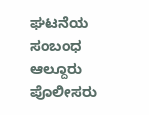ಘಟನೆಯ ಸಂಬಂಧ ಆಲ್ದೂರು ಪೊಲೀಸರು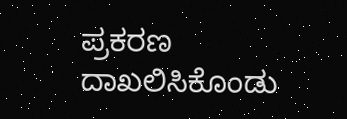ಪ್ರಕರಣ ದಾಖಲಿಸಿಕೊಂಡು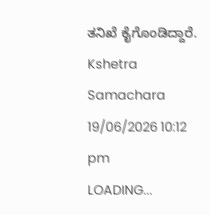ತನಿಖೆ ಕೈಗೊಂಡಿದ್ದಾರೆ.
Kshetra Samachara
19/06/2026 10:12 pm
LOADING...